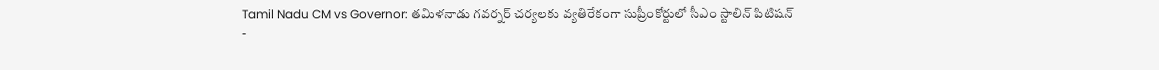Tamil Nadu CM vs Governor: తమిళనాడు గవర్నర్ చర్యలకు వ్యతిరేకంగా సుప్రీంకోర్టులో సీఎం స్టాలిన్ పిటిషన్
-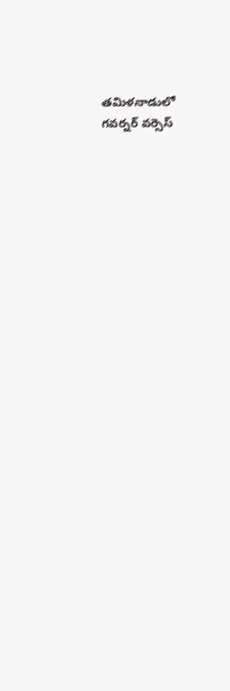తమిళనాడులో గవర్నర్ వర్సెస్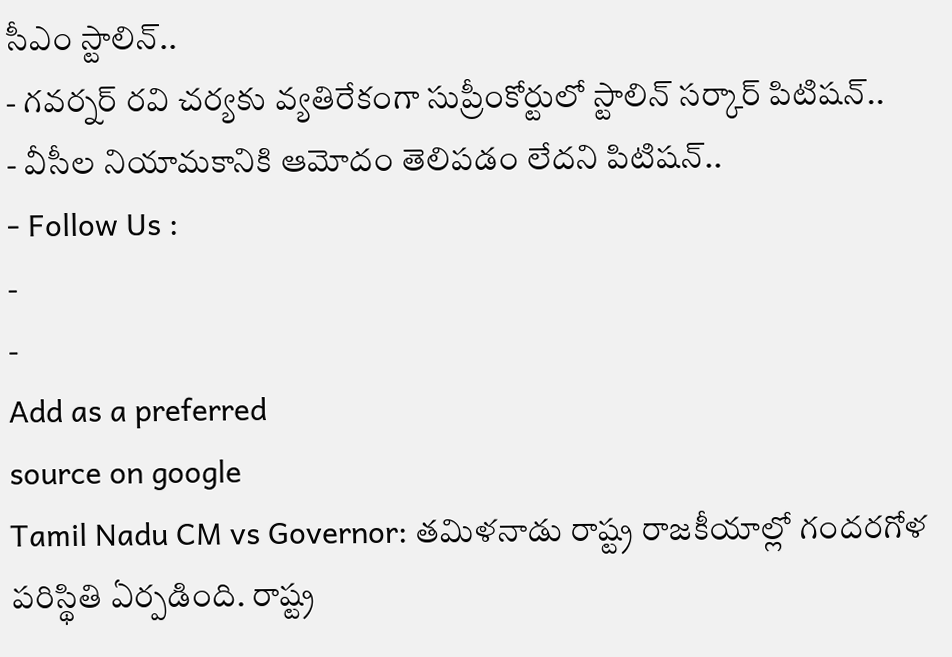సీఎం స్టాలిన్..
- గవర్నర్ రవి చర్యకు వ్యతిరేకంగా సుప్రీంకోర్టులో స్టాలిన్ సర్కార్ పిటిషన్..
- వీసీల నియామకానికి ఆమోదం తెలిపడం లేదని పిటిషన్..
- Follow Us :
-
-
Add as a preferred
source on google
Tamil Nadu CM vs Governor: తమిళనాడు రాష్ట్ర రాజకీయాల్లో గందరగోళ పరిస్థితి ఏర్పడింది. రాష్ట్ర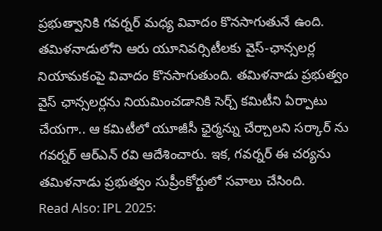ప్రభుత్వానికి గవర్నర్ మధ్య వివాదం కొనసాగుతునే ఉంది. తమిళనాడులోని ఆరు యూనివర్సిటీలకు వైస్-ఛాన్సలర్ల నియామకంపై వివాదం కొనసాగుతుంది. తమిళనాడు ప్రభుత్వం వైస్ ఛాన్సలర్లను నియమించడానికి సెర్చ్ కమిటీని ఏర్పాటు చేయగా.. ఆ కమిటీలో యూజీసీ ఛైర్మన్ను చేర్చాలని సర్కార్ ను గవర్నర్ ఆర్ఎన్ రవి ఆదేశించారు. ఇక, గవర్నర్ ఈ చర్యను తమిళనాడు ప్రభుత్వం సుప్రీంకోర్టులో సవాలు చేసింది.
Read Also: IPL 2025: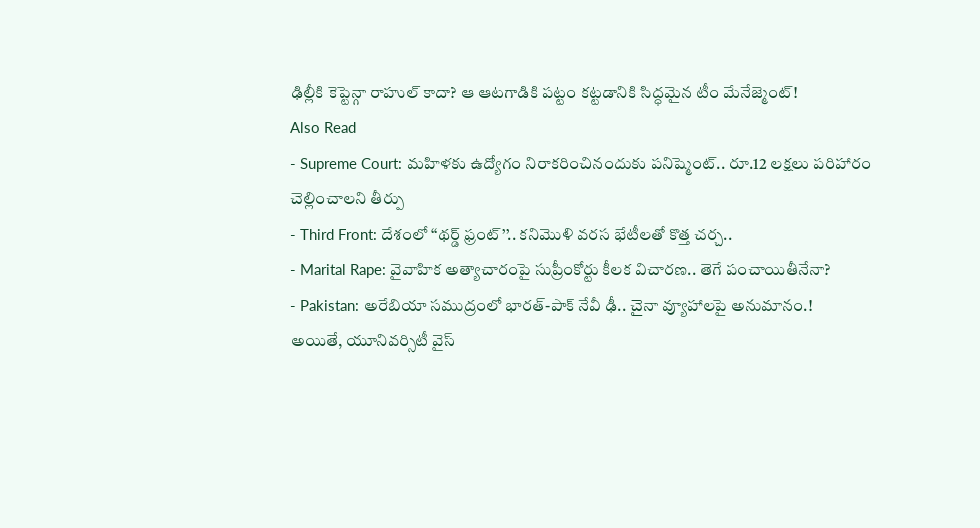ఢిల్లీకి కెప్టెన్గా రాహుల్ కాదా? ఆ ఆటగాడికి పట్టం కట్టడానికి సిద్ధమైన టీం మేనేజ్మెంట్!
Also Read
- Supreme Court: మహిళకు ఉద్యోగం నిరాకరించినందుకు పనిష్మెంట్.. రూ.12 లక్షలు పరిహారం చెల్లించాలని తీర్పు
- Third Front: దేశంలో ‘‘థర్డ్ ఫ్రంట్’’.. కనిమొళి వరస భేటీలతో కొత్త చర్చ..
- Marital Rape: వైవాహిక అత్యాచారంపై సుప్రీంకోర్టు కీలక విచారణ.. తెగే పంచాయితీనేనా?
- Pakistan: అరేబియా సముద్రంలో భారత్-పాక్ నేవీ ఢీ.. చైనా వ్యూహాలపై అనుమానం.!
అయితే, యూనివర్సిటీ వైస్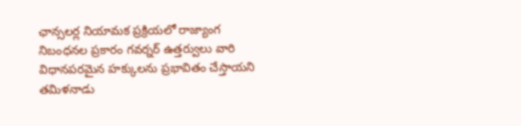ఛాన్సలర్ల నియామక ప్రక్రియలో రాజ్యాంగ నిబంధనల ప్రకారం గవర్నర్ ఉత్తర్వులు వారి విధానపరమైన హక్కులను ప్రభావితం చేస్తాయని తమిళనాడు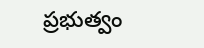ప్రభుత్వం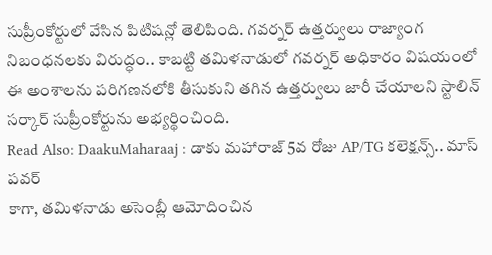సుప్రీంకోర్టులో వేసిన పిటిషన్లో తెలిపింది. గవర్నర్ ఉత్తర్వులు రాజ్యాంగ నిబంధనలకు విరుద్ధం.. కాబట్టి తమిళనాడులో గవర్నర్ అధికారం విషయంలో ఈ అంశాలను పరిగణనలోకి తీసుకుని తగిన ఉత్తర్వులు జారీ చేయాలని స్టాలిన్ సర్కార్ సుప్రీంకోర్టును అభ్యర్థించింది.
Read Also: DaakuMaharaaj : డాకు మహారాజ్ 5వ రోజు AP/TG కలెక్షన్స్.. మాస్ పవర్
కాగా, తమిళనాడు అసెంబ్లీ ఆమోదించిన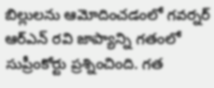బిల్లులను ఆమోదించడంలో గవర్నర్ ఆర్ఎన్ రవి జాప్యాన్ని గతంలో సుప్రీంకోర్టు ప్రశ్నించింది. గత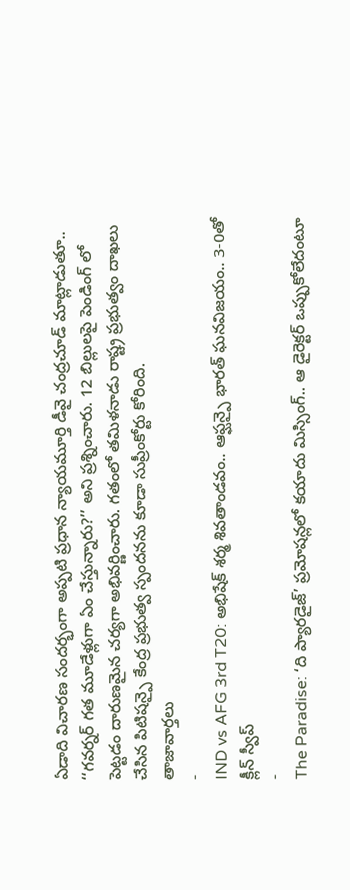ఏడాది విచారణ సందర్భంగా అప్పటి ప్రధాన న్యాయమూర్తి డీవై చంద్రచూడ్ మాట్లాడుతూ.. ‘‘గవర్నర్ గత మూడేళ్లుగా ఏం చేస్తున్నారు?’’ అని ప్రశ్నించారు. 12 బిల్లులపై పెండింగ్ లో పెట్టడం దారుణమైన చర్యగా అభివర్ణించారు. గతంలో తమిళనాడు రాష్ట్ర ప్రభుత్వం దాఖలు చేసిన పిటిషన్పై కేంద్ర ప్రభుత్వ స్పందనను కూడా సుప్రీంకోర్టు కోరింది.
తాజావార్తలు
-
IND vs AFG 3rd T20: అభిషేక్ శర్మ శివతాండవం.. ఆఫ్ఘన్పై భారత్ ఘనవిజయం.. 3-0తో క్లీన్ స్వీప్
-
The Paradise: ‘ది ప్యారడైజ్’ ప్రమోషన్లలో కయాదు మిస్సింగ్.. ఆ డైరెక్టర్ ఒప్పుకోలేదంటూ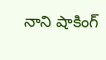నాని షాకింగ్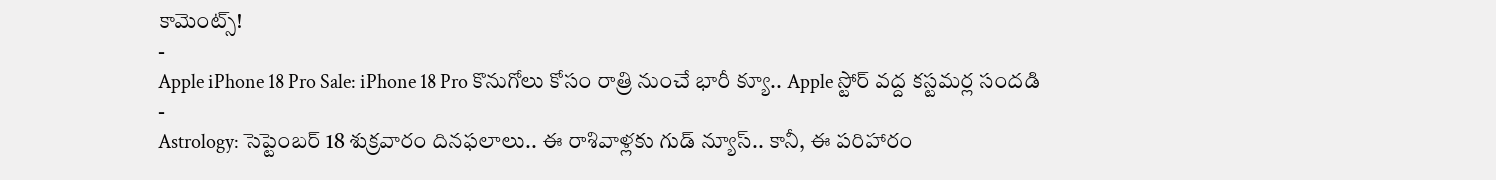కామెంట్స్!
-
Apple iPhone 18 Pro Sale: iPhone 18 Pro కొనుగోలు కోసం రాత్రి నుంచే భారీ క్యూ.. Apple స్టోర్ వద్ద కస్టమర్ల సందడి
-
Astrology: సెప్టెంబర్ 18 శుక్రవారం దినఫలాలు.. ఈ రాశివాళ్లకు గుడ్ న్యూస్.. కానీ, ఈ పరిహారం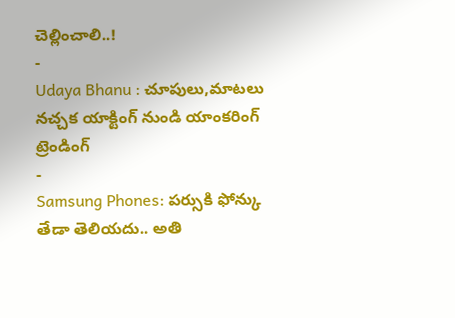చెల్లించాలి..!
-
Udaya Bhanu : చూపులు,మాటలు నచ్చక యాక్టింగ్ నుండి యాంకరింగ్
ట్రెండింగ్
-
Samsung Phones: పర్సుకి ఫోన్కు తేడా తెలియదు.. అతి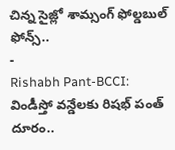చిన్న సైజ్లో శామ్సంగ్ ఫోల్డబుల్ ఫోన్స్..
-
Rishabh Pant-BCCI: విండీస్తో వన్డేలకు రిషభ్ పంత్ దూరం..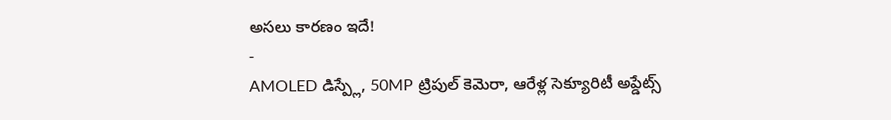అసలు కారణం ఇదే!
-
AMOLED డిస్ప్లే, 50MP ట్రిపుల్ కెమెరా, ఆరేళ్ల సెక్యూరిటీ అప్డేట్స్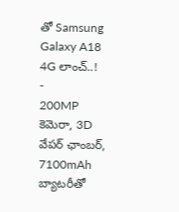తో Samsung Galaxy A18 4G లాంచ్..!
-
200MP కెమెరా, 3D వేపర్ ఛాంబర్, 7100mAh బ్యాటరీతో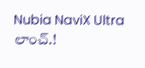Nubia NaviX Ultra లాంచ్.!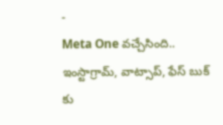-
Meta One వచ్చేసింది.. ఇంస్టాగ్రామ్, వాట్సాప్, ఫేస్ బుక్ కు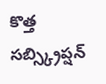కొత్త సబ్స్క్రిప్షన్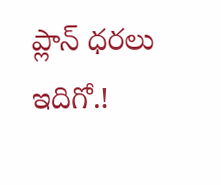ప్లాన్ ధరలు ఇదిగో.!